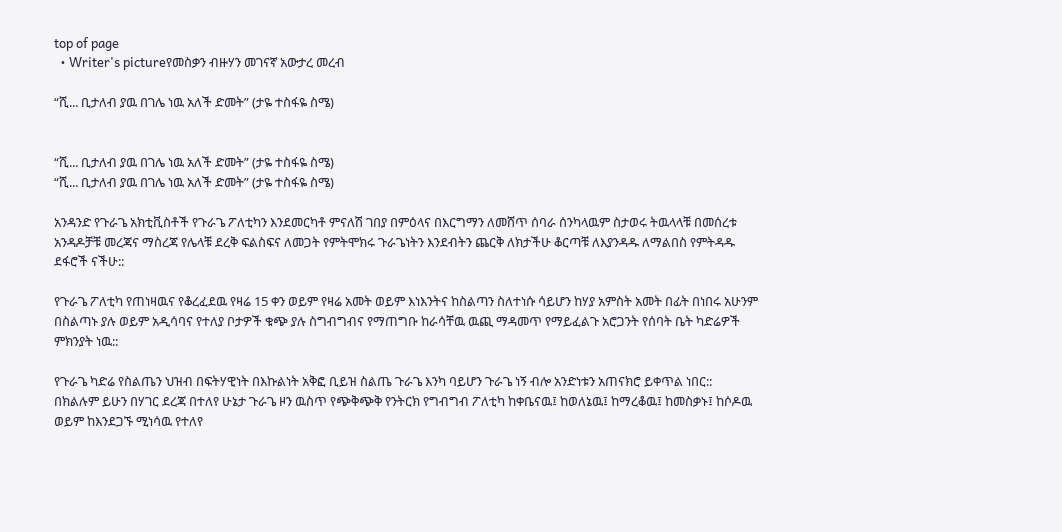top of page
  • Writer's pictureየመስቃን ብዙሃን መገናኛ አውታረ መረብ

“ሺ... ቢታለብ ያዉ በገሌ ነዉ አለች ድመት” (ታዬ ተስፋዬ ስሜ)


“ሺ... ቢታለብ ያዉ በገሌ ነዉ አለች ድመት” (ታዬ ተስፋዬ ስሜ)
“ሺ... ቢታለብ ያዉ በገሌ ነዉ አለች ድመት” (ታዬ ተስፋዬ ስሜ)

አንዳንድ የጉራጌ አክቲቪስቶች የጉራጌ ፖለቲካን እንደመርካቶ ምናለሽ ገበያ በምዕላና በእርግማን ለመሸጥ ሰባራ ሰንካላዉም ስታወሩ ትዉላላቹ በመሰረቱ አንዳዶቻቹ መረጃና ማስረጃ የሌላቹ ደረቅ ፍልስፍና ለመጋት የምትሞክሩ ጉራጌነትን እንደብትን ጨርቅ ለክታችሁ ቆርጣቹ ለእያንዳዱ ለማልበስ የምትዳዱ ደፋሮች ናችሁ::

የጉራጌ ፖለቲካ የጠነዛዉና የቆረፈደዉ የዛሬ 15 ቀን ወይም የዛሬ አመት ወይም እነእንትና ከስልጣን ስለተነሱ ሳይሆን ከሃያ አምስት አመት በፊት በነበሩ አሁንም በስልጣኑ ያሉ ወይም አዲሳባና የተለያ ቦታዎች ቁጭ ያሉ ስግብግብና የማጠግቡ ከራሳቸዉ ዉጪ ማዳመጥ የማይፈልጉ አሮጋንት የሰባት ቤት ካድሬዎች ምክንያት ነዉ::

የጉራጌ ካድሬ የስልጤን ህዝብ በፍትሃዊነት በእኩልነት አቅፎ ቢይዝ ስልጤ ጉራጌ እንካ ባይሆን ጉራጌ ነኝ ብሎ አንድነቱን አጠናክሮ ይቀጥል ነበር:: በክልሉም ይሁን በሃገር ደረጃ በተለየ ሁኔታ ጉራጌ ዞን ዉስጥ የጭቅጭቅ የንትርክ የግብግብ ፖለቲካ ከቀቤናዉ፤ ከወለኔዉ፤ ከማረቆዉ፤ ከመስቃኑ፤ ከሶዶዉ ወይም ከእንደጋኙ ሚነሳዉ የተለየ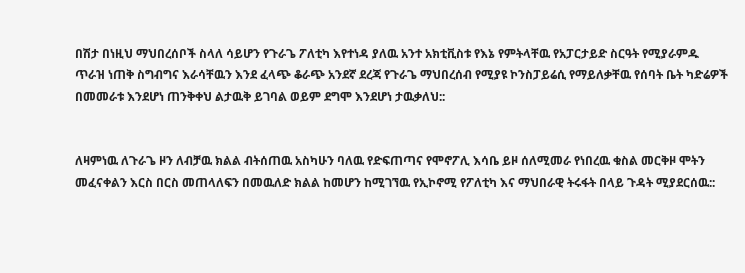በሽታ በነዚህ ማህበረሰቦች ስላለ ሳይሆን የጉራጌ ፖለቲካ እየተነዳ ያለዉ አንተ አክቲቪስቱ የእኔ የምትላቸዉ የአፓርታይድ ስርዓት የሚያራምዱ ጥራዝ ነጠቅ ስግብግና እራሳቸዉን እንደ ፈላጭ ቆራጭ አንደኛ ደረጃ የጉራጌ ማህበረሰብ የሚያዩ ኮንስፓይሬሲ የማይለቃቸዉ የሰባት ቤት ካድሬዎች በመመራቱ እንደሆነ ጠንቅቀህ ልታዉቅ ይገባል ወይም ደግሞ እንደሆነ ታዉቃለህ::


ለዛምነዉ ለጉራጌ ዞን ለብቻዉ ክልል ብትሰጠዉ አስካሁን ባለዉ የድፍጠጣና የሞኖፖሊ እሳቤ ይዞ ሰለሚመራ የነበረዉ ቁስል መርቅዞ ሞትን መፈናቀልን እርስ በርስ መጠላለፍን በመዉለድ ክልል ከመሆን ከሚገኘዉ የኢኮኖሚ የፖለቲካ እና ማህበራዊ ትሩፋት በላይ ጉዳት ሚያደርሰዉ::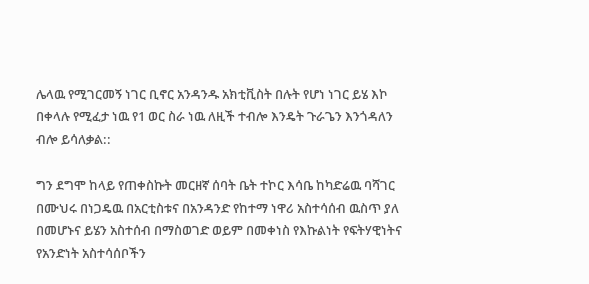ሌላዉ የሚገርመኝ ነገር ቢኖር አንዳንዱ አክቲቪስት በሉት የሆነ ነገር ይሄ እኮ በቀላሉ የሚፈታ ነዉ የ1 ወር ስራ ነዉ ለዚች ተብሎ እንዴት ጉራጌን እንጎዳለን ብሎ ይሳለቃል::

ግን ደግሞ ከላይ የጠቀስኩት መርዘኛ ሰባት ቤት ተኮር እሳቤ ከካድሬዉ ባሻገር በሙህሩ በነጋዴዉ በአርቲስቱና በአንዳንድ የከተማ ነዋሪ አስተሳሰብ ዉስጥ ያለ በመሆኑና ይሄን አስተሰብ በማስወገድ ወይም በመቀነስ የእኩልነት የፍትሃዊነትና የአንድነት አስተሳሰቦችን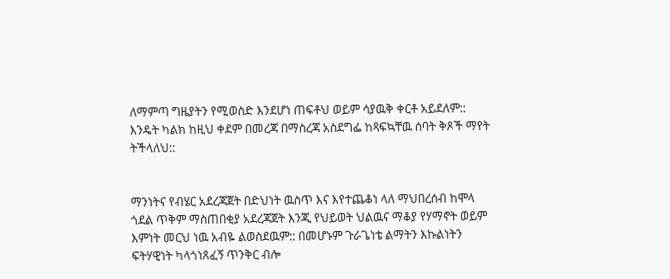ለማምጣ ግዜያትን የሚወስድ እንደሆነ ጠፍቶህ ወይም ሳያዉቅ ቀርቶ አይደለም:: እንዴት ካልክ ከዚህ ቀደም በመረጃ በማስረጃ አስደግፌ ከጻፍኳቸዉ ሰባት ቅጾች ማየት ትችላለህ::


ማንነትና የብሄር አደረጃጀት በድህነት ዉስጥ እና እየተጨቆነ ላለ ማህበረሰብ ከሞላ ጎደል ጥቅም ማስጠበቂያ አደረጃጀት እንጂ የህይወት ህልዉና ማቆያ የሃማኖት ወይም እምነት መርህ ነዉ አብዬ ልወስደዉም:: በመሆኑም ጉራጌነቴ ልማትን እኩልነትን ፍትሃዊነት ካላጎነጸፈኝ ጥንቅር ብሎ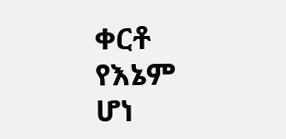ቀርቶ የእኔም ሆነ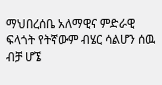ማህበረሰቤ አለማዊና ምድራዊ ፍላጎት የትኛውም ብሄር ሳልሆን ሰዉ ብቻ ሆኜ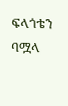ፍላጎቴን ባሟላ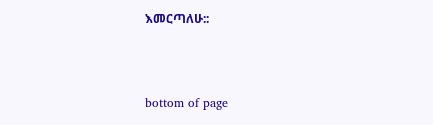እመርጣለሁ::



bottom of page